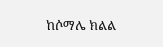ከሶማሌ ክልል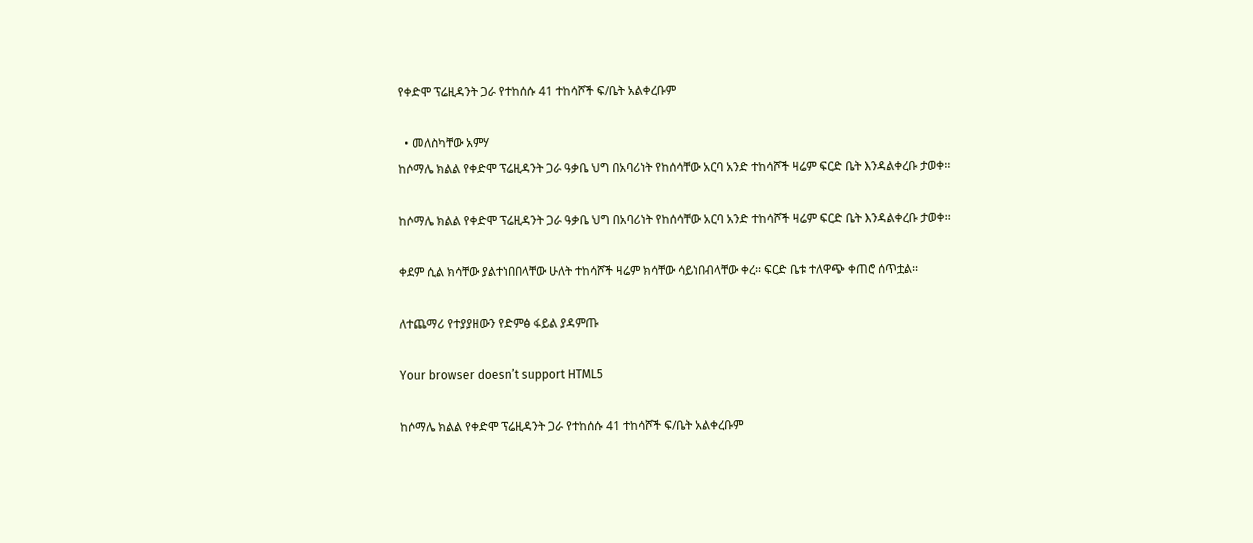የቀድሞ ፕሬዚዳንት ጋራ የተከሰሱ 41 ተከሳሾች ፍ/ቤት አልቀረቡም

  • መለስካቸው አምሃ
ከሶማሌ ክልል የቀድሞ ፕሬዚዳንት ጋራ ዓቃቤ ህግ በአባሪነት የከሰሳቸው አርባ አንድ ተከሳሾች ዛሬም ፍርድ ቤት እንዳልቀረቡ ታወቀ፡፡

ከሶማሌ ክልል የቀድሞ ፕሬዚዳንት ጋራ ዓቃቤ ህግ በአባሪነት የከሰሳቸው አርባ አንድ ተከሳሾች ዛሬም ፍርድ ቤት እንዳልቀረቡ ታወቀ፡፡

ቀደም ሲል ክሳቸው ያልተነበበላቸው ሁለት ተከሳሾች ዛሬም ክሳቸው ሳይነበብላቸው ቀረ፡፡ ፍርድ ቤቱ ተለዋጭ ቀጠሮ ሰጥቷል፡፡

ለተጨማሪ የተያያዘውን የድምፅ ፋይል ያዳምጡ

Your browser doesn’t support HTML5

ከሶማሌ ክልል የቀድሞ ፕሬዚዳንት ጋራ የተከሰሱ 41 ተከሳሾች ፍ/ቤት አልቀረቡም